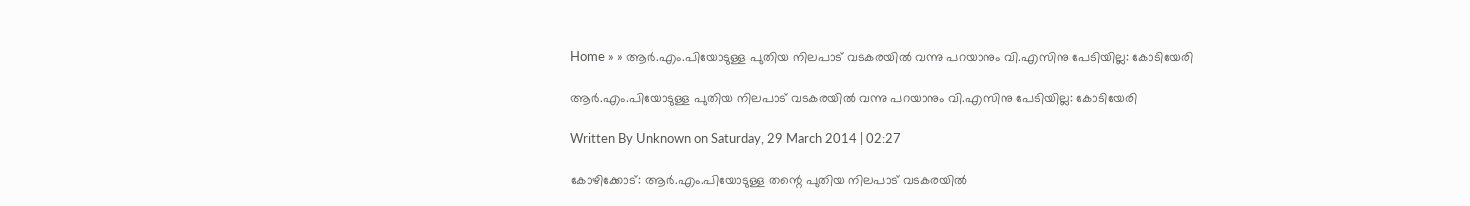Home » » ആര്‍.എം.പിയോടുള്ള പുതിയ നിലപാട്‌ വടകരയില്‍ വന്നു പറയാനും വി.എസിനു പേടിയില്ല: കോടിയേരി

ആര്‍.എം.പിയോടുള്ള പുതിയ നിലപാട്‌ വടകരയില്‍ വന്നു പറയാനും വി.എസിനു പേടിയില്ല: കോടിയേരി

Written By Unknown on Saturday, 29 March 2014 | 02:27

കോഴിക്കോട്‌: ആര്‍.എം.പിയോടുള്ള തന്റെ പുതിയ നിലപാട്‌ വടകരയില്‍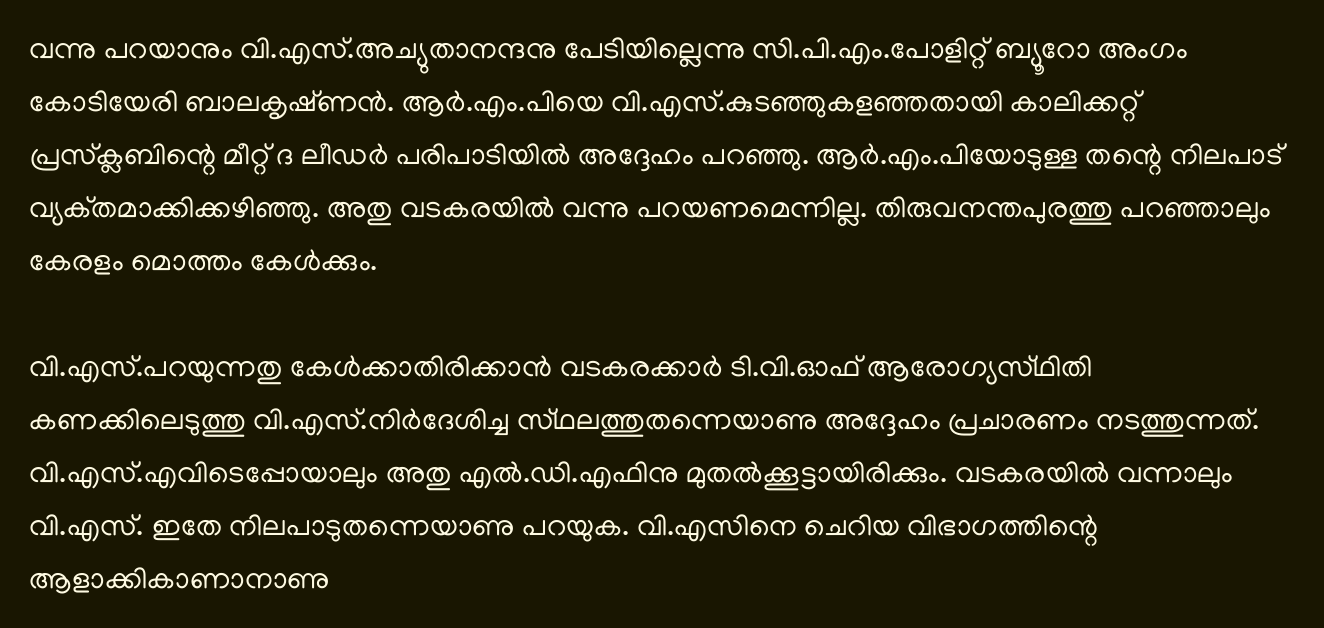വന്നു പറയാനും വി.എസ്‌.അച്യുതാനന്ദനു പേടിയില്ലെന്നു സി.പി.എം.പോളിറ്റ്‌ ബ്യൂറോ അംഗം കോടിയേരി ബാലകൃഷ്‌ണന്‍. ആര്‍.എം.പിയെ വി.എസ്‌.കുടഞ്ഞുകളഞ്ഞതായി കാലിക്കറ്റ്‌ പ്രസ്‌ക്ലബിന്റെ മീറ്റ്‌ ദ ലീഡര്‍ പരിപാടിയില്‍ അദ്ദേഹം പറഞ്ഞു. ആര്‍.എം.പിയോടുള്ള തന്റെ നിലപാട്‌ വ്യക്‌തമാക്കിക്കഴിഞ്ഞു. അതു വടകരയില്‍ വന്നു പറയണമെന്നില്ല. തിരുവനന്തപുരത്തു പറഞ്ഞാലും കേരളം മൊത്തം കേള്‍ക്കും.

വി.എസ്‌.പറയുന്നതു കേള്‍ക്കാതിരിക്കാന്‍ വടകരക്കാര്‍ ടി.വി.ഓഫ്‌ ആരോഗ്യസ്‌ഥിതി കണക്കിലെടുത്തു വി.എസ്‌.നിര്‍ദേശിച്ച സ്‌ഥലത്തുതന്നെയാണു അദ്ദേഹം പ്രചാരണം നടത്തുന്നത്‌. വി.എസ്‌.എവിടെപ്പോയാലും അതു എല്‍.ഡി.എഫിനു മുതല്‍ക്കൂട്ടായിരിക്കും. വടകരയില്‍ വന്നാലും വി.എസ്‌. ഇതേ നിലപാടുതന്നെയാണു പറയുക. വി.എസിനെ ചെറിയ വിഭാഗത്തിന്റെ ആളാക്കികാണാനാണു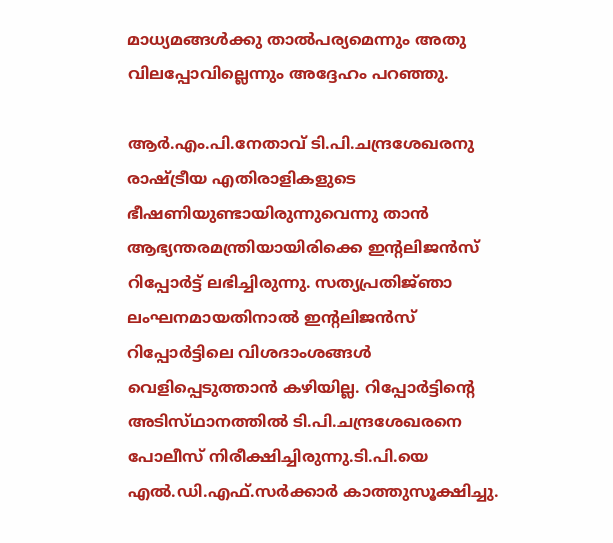മാധ്യമങ്ങള്‍ക്കു താല്‍പര്യമെന്നും അതു വിലപ്പോവില്ലെന്നും അദ്ദേഹം പറഞ്ഞു.

ആര്‍.എം.പി.നേതാവ്‌ ടി.പി.ചന്ദ്രശേഖരനു രാഷ്‌ട്രീയ എതിരാളികളുടെ ഭീഷണിയുണ്ടായിരുന്നുവെന്നു താന്‍ ആഭ്യന്തരമന്ത്രിയായിരിക്കെ ഇന്റലിജന്‍സ്‌ റിപ്പോര്‍ട്ട്‌ ലഭിച്ചിരുന്നു. സത്യപ്രതിജ്‌ഞാ ലംഘനമായതിനാല്‍ ഇന്റലിജന്‍സ്‌ റിപ്പോര്‍ട്ടിലെ വിശദാംശങ്ങള്‍ വെളിപ്പെടുത്താന്‍ കഴിയില്ല. റിപ്പോര്‍ട്ടിന്റെ അടിസ്‌ഥാനത്തില്‍ ടി.പി.ചന്ദ്രശേഖരനെ പോലീസ്‌ നിരീക്ഷിച്ചിരുന്നു.ടി.പി.യെ എല്‍.ഡി.എഫ്‌.സര്‍ക്കാര്‍ കാത്തുസൂക്ഷിച്ചു.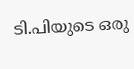ടി.പിയുടെ ഒരു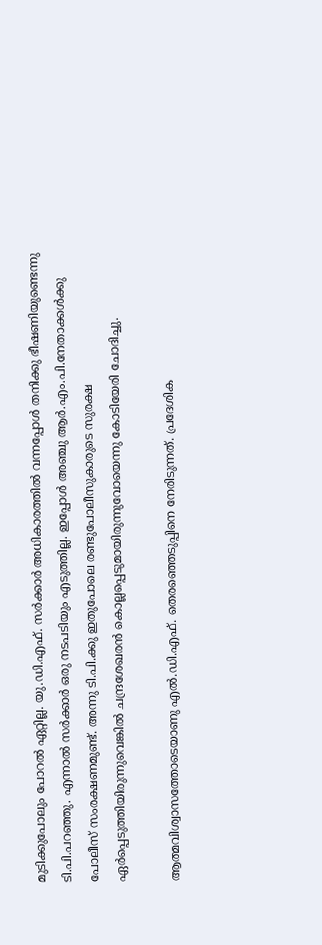മുടിക്കുപോലും പോറല്‍ ഏറ്റില്ല. യു.ഡി.എഫ്‌. സര്‍ക്കാര്‍ അധികാരത്തില്‍ വന്നപ്പോള്‍ തനിക്കു ഭീഷണിയുണ്ടെന്നു ടി.പി.പറഞ്ഞു. എന്നാല്‍ സര്‍ക്കാര്‍ ഒരു നടപടിയും എടുത്തില്ല. ഇപ്പോള്‍ അഞ്ചു ആര്‍.എം.പി.നേതാക്കള്‍ക്കു പോലീസ്‌ സംരക്ഷണമുണ്ട്‌. അന്നു ടി.പി.ക്കു ഇതുപോലെ രണ്ടുപോലീസുകാരുടെ സുരക്ഷ ഏര്‍പ്പെടുത്തിയിരുന്നുവെങ്കില്‍ ചന്ദ്രശേഖരന്‍ കൊല്ലപ്പെടുമായിരുന്നുവോയെന്നു കോടിയേരി ചോദിച്ചു.

ആത്മവിശ്വാസത്തോടെയാണു എല്‍.ഡി.എഫ്‌. തെരഞ്ഞെടുപ്പിനെ നേരിടുന്നത്‌. പ്രദേശിക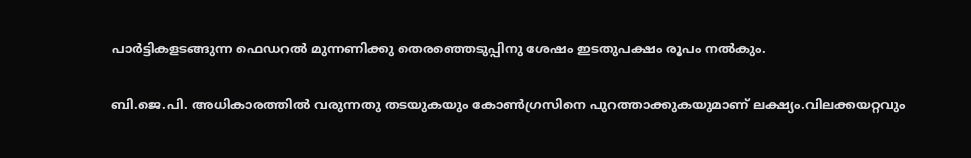പാര്‍ട്ടികളടങ്ങുന്ന ഫെഡറല്‍ മുന്നണിക്കു തെരഞ്ഞെടുപ്പിനു ശേഷം ഇടതുപക്ഷം രൂപം നല്‍കും.

ബി.ജെ.പി. അധികാരത്തില്‍ വരുന്നതു തടയുകയും കോണ്‍ഗ്രസിനെ പുറത്താക്കുകയുമാണ്‌ ലക്ഷ്യം.വിലക്കയറ്റവും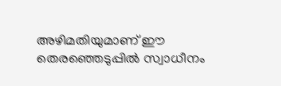അഴിമതിയുമാണ്‌ ഈ തെരഞ്ഞെടുപ്പില്‍ സ്വാധീനം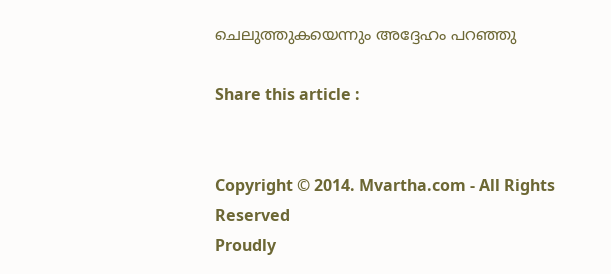ചെലുത്തുകയെന്നും അദ്ദേഹം പറഞ്ഞു

Share this article :


Copyright © 2014. Mvartha.com - All Rights Reserved
Proudly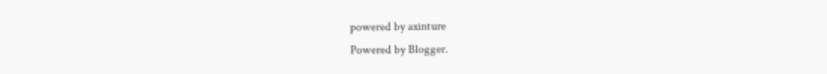powered by axinture
Powered by Blogger.